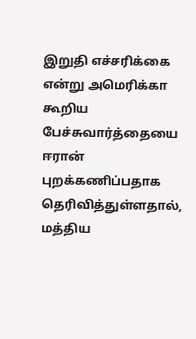இறுதி எச்சரிக்கை என்று அமெரிக்கா கூறிய பேச்சுவார்த்தையை ஈரான் புறக்கணிப்பதாக தெரிவித்துள்ளதால், மத்திய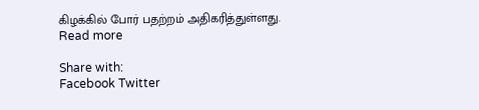கிழக்கில் போர் பதற்றம் அதிகரித்துள்ளது.
Read more

Share with:
Facebook Twitter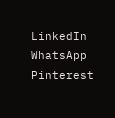LinkedIn WhatsApp Pinterest